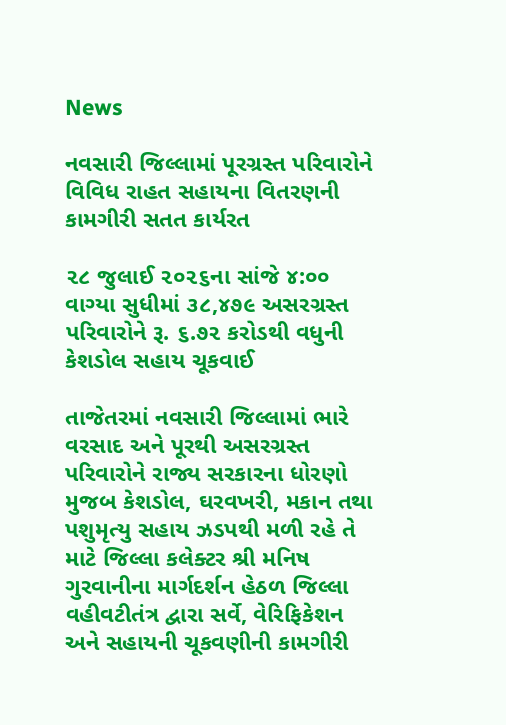News

નવસારી જિલ્લામાં પૂરગ્રસ્ત પરિવારોને વિવિધ રાહત સહાયના વિતરણની કામગીરી સતત કાર્યરત

૨૮ જુલાઈ ૨૦૨૬ના સાંજે ૪:૦૦ વાગ્યા સુધીમાં ૩૮,૪૭૯ અસરગ્રસ્ત પરિવારોને રૂ. ૬.૭૨ કરોડથી વધુની કેશડોલ સહાય ચૂકવાઈ

તાજેતરમાં નવસારી જિલ્લામાં ભારે વરસાદ અને પૂરથી અસરગ્રસ્ત પરિવારોને રાજ્ય સરકારના ધોરણો મુજબ કેશડોલ, ઘરવખરી, મકાન તથા પશુમૃત્યુ સહાય ઝડપથી મળી રહે તે માટે જિલ્લા કલેક્ટર શ્રી મનિષ ગુરવાનીના માર્ગદર્શન હેઠળ જિલ્લા વહીવટીતંત્ર દ્વારા સર્વે, વેરિફિકેશન અને સહાયની ચૂકવણીની કામગીરી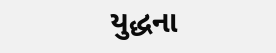યુદ્ધના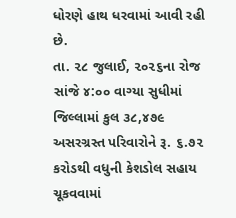ધોરણે હાથ ધરવામાં આવી રહી છે.
તા. ૨૮ જુલાઈ, ૨૦૨૬ના રોજ સાંજે ૪:૦૦ વાગ્યા સુધીમાં જિલ્લામાં કુલ ૩૮,૪૭૯ અસરગ્રસ્ત પરિવારોને રૂ. ૬.૭૨ કરોડથી વધુની કેશડોલ સહાય ચૂકવવામાં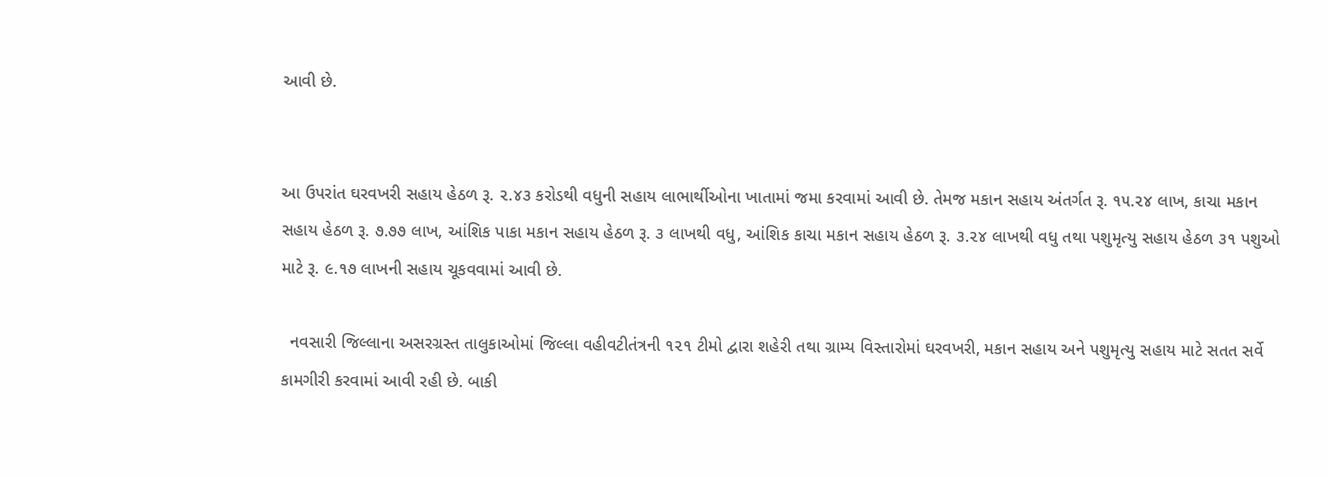આવી છે.


આ ઉપરાંત ઘરવખરી સહાય હેઠળ રૂ. ૨.૪૩ કરોડથી વધુની સહાય લાભાર્થીઓના ખાતામાં જમા કરવામાં આવી છે. તેમજ મકાન સહાય અંતર્ગત રૂ. ૧૫.૨૪ લાખ, કાચા મકાન સહાય હેઠળ રૂ. ૭.૭૭ લાખ, આંશિક પાકા મકાન સહાય હેઠળ રૂ. ૩ લાખથી વધુ, આંશિક કાચા મકાન સહાય હેઠળ રૂ. ૩.૨૪ લાખથી વધુ તથા પશુમૃત્યુ સહાય હેઠળ ૩૧ પશુઓ માટે રૂ. ૯.૧૭ લાખની સહાય ચૂકવવામાં આવી છે.

  નવસારી જિલ્લાના અસરગ્રસ્ત તાલુકાઓમાં જિલ્લા વહીવટીતંત્રની ૧૨૧ ટીમો દ્વારા શહેરી તથા ગ્રામ્ય વિસ્તારોમાં ઘરવખરી, મકાન સહાય અને પશુમૃત્યુ સહાય માટે સતત સર્વે કામગીરી કરવામાં આવી રહી છે. બાકી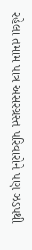રહેલા તમામ પાત્ર અસરગ્રસ્ત પરિવારોને પણ ઝડપથી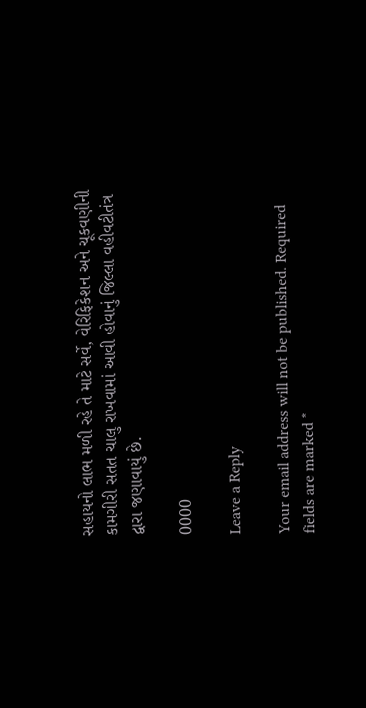સહાયનો લાભ મળી રહે તે માટે સર્વે, વેરિફિકેશન અને ચૂકવણીની કામગીરી સતત ચાલુ રાખવામાં આવી હોવાનું જિલ્લા વહીવટીતંત્ર દ્વારા જણાવાયું છે.

0000

Leave a Reply

Your email address will not be published. Required fields are marked *